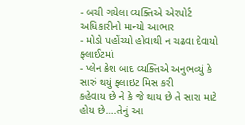- બચી ગયેલા વ્યક્તિએ એરપોર્ટ અધિકારીનો માન્યો આભાર
- મોડો પહોંચ્યો હોવાથી ન ચઢવા દેવાયો ફ્લાઈટમાં
- પ્લેન ક્રેશ બાદ વ્યક્તિએ અનુભવ્યું કે સારું થયું ફ્લાઇટ મિસ કરી
કહેવાય છે ને કે જે થાય છે તે સારા માટે હોય છે….તેનું આ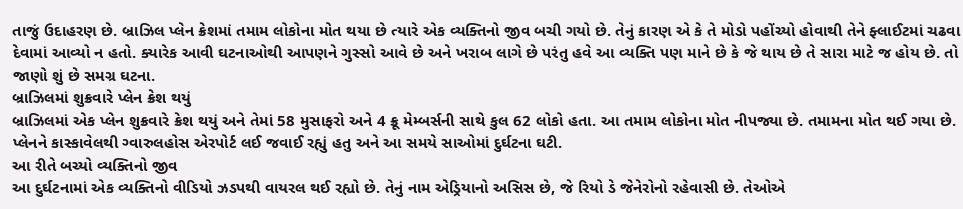તાજું ઉદાહરણ છે. બ્રાઝિલ પ્લેન ક્રેશમાં તમામ લોકોના મોત થયા છે ત્યારે એક વ્યક્તિનો જીવ બચી ગયો છે. તેનું કારણ એ કે તે મોડો પહોંચ્યો હોવાથી તેને ફ્લાઈટમાં ચઢવા દેવામાં આવ્યો ન હતો. ક્યારેક આવી ઘટનાઓથી આપણને ગુસ્સો આવે છે અને ખરાબ લાગે છે પરંતુ હવે આ વ્યક્તિ પણ માને છે કે જે થાય છે તે સારા માટે જ હોય છે. તો જાણો શું છે સમગ્ર ઘટના.
બ્રાઝિલમાં શુક્રવારે પ્લેન ક્રેશ થયું
બ્રાઝિલમાં એક પ્લેન શુક્રવારે ક્રેશ થયું અને તેમાં 58 મુસાફરો અને 4 ક્રૂ મેમ્બર્સની સાથે કુલ 62 લોકો હતા. આ તમામ લોકોના મોત નીપજ્યા છે. તમામના મોત થઈ ગયા છે. પ્લેનને કાસ્કાવેલથી ગ્વારુલહોસ એરપોર્ટ લઈ જવાઈ રહ્યું હતુ અને આ સમયે સાઓમાં દુર્ઘટના ઘટી.
આ રીતે બચ્યો વ્યક્તિનો જીવ
આ દુર્ઘટનામાં એક વ્યક્તિનો વીડિયો ઝડપથી વાયરલ થઈ રહ્યો છે. તેનું નામ એડ્રિયાનો અસિસ છે, જે રિયો ડે જેનેરોનો રહેવાસી છે. તેઓએ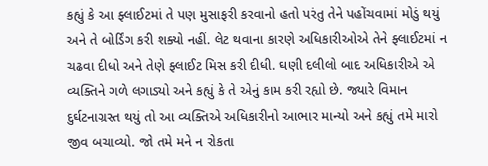કહ્યું કે આ ફ્લાઈટમાં તે પણ મુસાફરી કરવાનો હતો પરંતુ તેને પહોંચવામાં મોડું થયું અને તે બોર્ડિંગ કરી શક્યો નહીં. લેટ થવાના કારણે અધિકારીઓએ તેને ફ્લાઈટમાં ન ચઢવા દીધો અને તેણે ફ્લાઈટ મિસ કરી દીધી. ઘણી દલીલો બાદ અધિકારીએ એ વ્યક્તિને ગળે લગાડ્યો અને કહ્યું કે તે એનું કામ કરી રહ્યો છે. જ્યારે વિમાન દુર્ઘટનાગ્રસ્ત થયું તો આ વ્યક્તિએ અધિકારીનો આભાર માન્યો અને કહ્યું તમે મારો જીવ બચાવ્યો. જો તમે મને ન રોકતા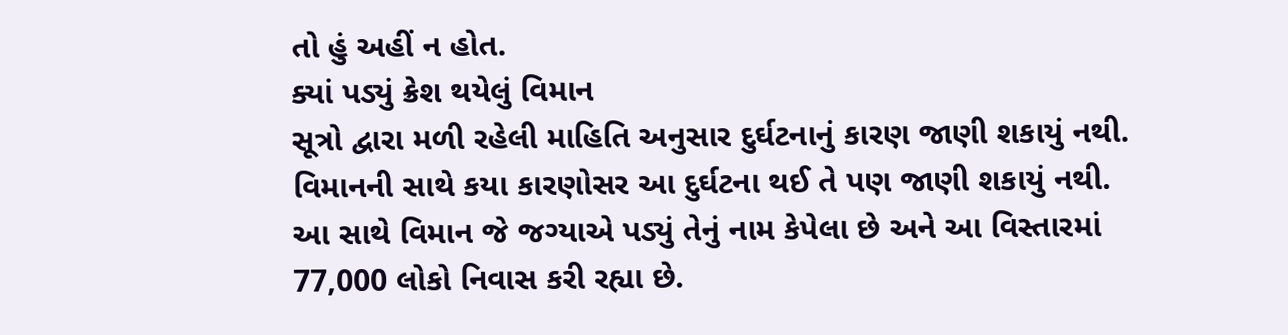તો હું અહીં ન હોત.
ક્યાં પડ્યું ક્રેશ થયેલું વિમાન
સૂત્રો દ્વારા મળી રહેલી માહિતિ અનુસાર દુર્ઘટનાનું કારણ જાણી શકાયું નથી. વિમાનની સાથે કયા કારણોસર આ દુર્ઘટના થઈ તે પણ જાણી શકાયું નથી. આ સાથે વિમાન જે જગ્યાએ પડ્યું તેનું નામ કેપેલા છે અને આ વિસ્તારમાં 77,000 લોકો નિવાસ કરી રહ્યા છે.